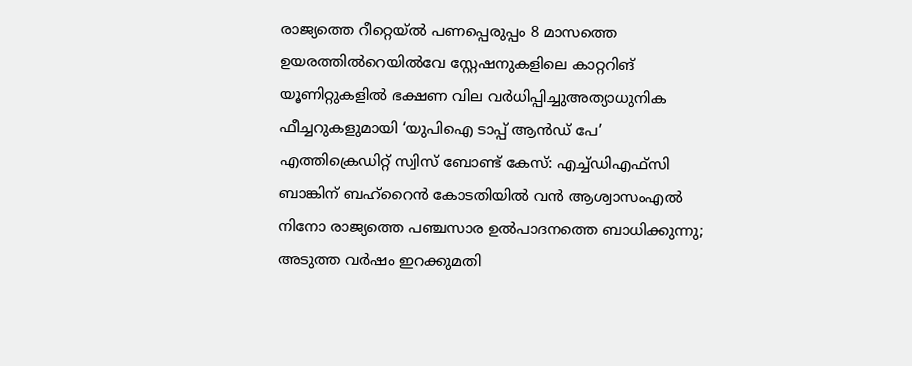രാജ്യത്തെ റീറ്റെയ്ൽ പണപ്പെരുപ്പം 8 മാസത്തെ ഉയരത്തിൽറെയിൽവേ സ്റ്റേഷനുകളിലെ കാറ്ററിങ് യൂണിറ്റുകളിൽ ഭക്ഷണ വില വർധിപ്പിച്ചുഅത്യാധുനിക ഫീച്ചറുകളുമായി ‘യുപിഐ ടാപ്പ് ആൻഡ് പേ’ എത്തിക്രെഡിറ്റ് സ്വിസ് ബോണ്ട് കേസ്: എച്ച്ഡിഎഫ്സി ബാങ്കിന് ബഹ്‌റൈൻ കോടതിയിൽ വൻ ആശ്വാസംഎൽ നിനോ രാജ്യത്തെ പഞ്ചസാര ഉൽപാദനത്തെ ബാധിക്കുന്നു; അടുത്ത വർഷം ഇറക്കുമതി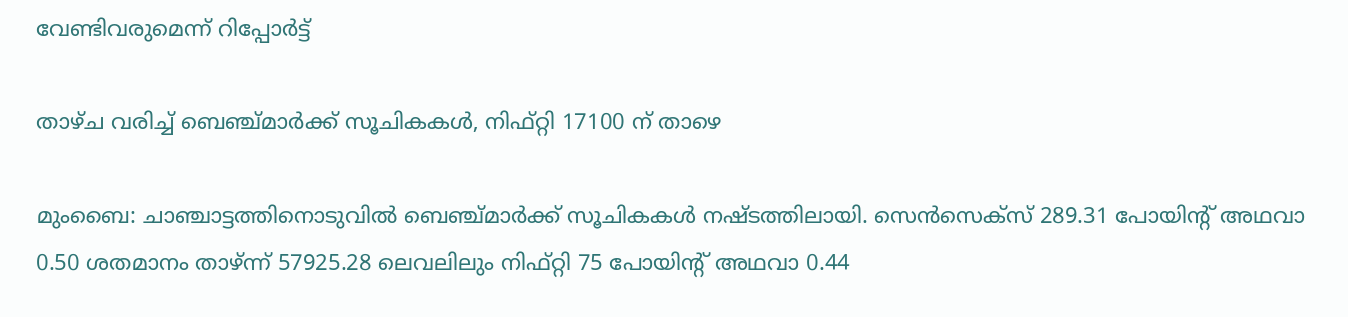വേണ്ടിവരുമെന്ന് റിപ്പോർട്ട്

താഴ്ച വരിച്ച് ബെഞ്ച്മാര്‍ക്ക് സൂചികകള്‍, നിഫ്റ്റി 17100 ന് താഴെ

മുംബൈ: ചാഞ്ചാട്ടത്തിനൊടുവില്‍ ബെഞ്ച്മാര്‍ക്ക് സൂചികകള്‍ നഷ്ടത്തിലായി. സെന്‍സെക്‌സ് 289.31 പോയിന്റ് അഥവാ 0.50 ശതമാനം താഴ്ന്ന് 57925.28 ലെവലിലും നിഫ്റ്റി 75 പോയിന്റ് അഥവാ 0.44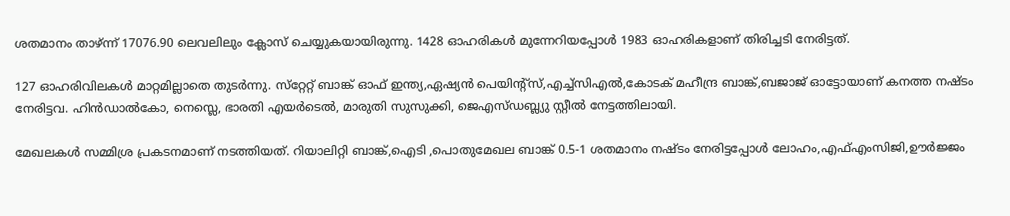ശതമാനം താഴ്ന്ന് 17076.90 ലെവലിലും ക്ലോസ് ചെയ്യുകയായിരുന്നു. 1428 ഓഹരികള്‍ മുന്നേറിയപ്പോള്‍ 1983 ഓഹരികളാണ് തിരിച്ചടി നേരിട്ടത്.

127 ഓഹരിവിലകള്‍ മാറ്റമില്ലാതെ തുടര്‍ന്നു. സ്‌റ്റേറ്റ് ബാങ്ക് ഓഫ് ഇന്ത്യ,ഏഷ്യന്‍ പെയിന്റ്‌സ്,എച്ച്‌സിഎല്‍,കോടക് മഹീന്ദ്ര ബാങ്ക്,ബജാജ് ഓട്ടോയാണ് കനത്ത നഷ്ടം നേരിട്ടവ. ഹിന്‍ഡാല്‍കോ, നെസ്ലെ, ഭാരതി എയര്‍ടെല്‍, മാരുതി സുസുക്കി, ജെഎസ്ഡബ്ല്യു സ്റ്റീല്‍ നേട്ടത്തിലായി.

മേഖലകള്‍ സമ്മിശ്ര പ്രകടനമാണ് നടത്തിയത്. റിയാലിറ്റി ബാങ്ക്,ഐടി ,പൊതുമേഖല ബാങ്ക് 0.5-1 ശതമാനം നഷ്ടം നേരിട്ടപ്പോള്‍ ലോഹം,എഫ്എംസിജി,ഊര്‍ജ്ജം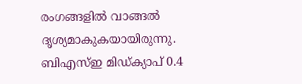രംഗങ്ങളില്‍ വാങ്ങല്‍ ദൃശ്യമാകുകയായിരുന്നു. ബിഎസ്ഇ മിഡ്ക്യാപ് 0.4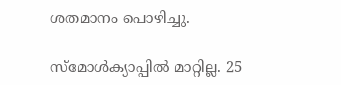ശതമാനം പൊഴിച്ചു.

സ്‌മോള്‍ക്യാപ്പില്‍ മാറ്റില്ല. 25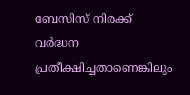ബേസിസ് നിരക്ക് വര്‍ദ്ധന പ്രതീക്ഷിച്ചതാണെങ്കിലും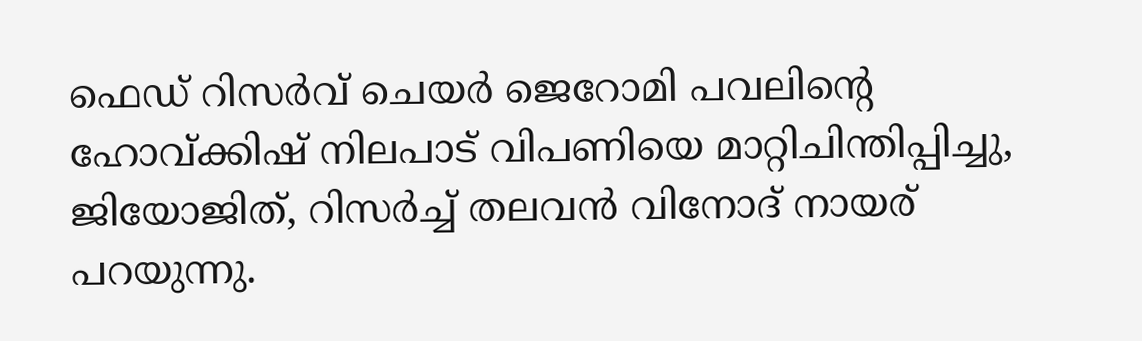ഫെഡ് റിസര്‍വ് ചെയര്‍ ജെറോമി പവലിന്റെ ഹോവ്ക്കിഷ് നിലപാട് വിപണിയെ മാറ്റിചിന്തിപ്പിച്ചു, ജിയോജിത്, റിസര്‍ച്ച് തലവന്‍ വിനോദ് നായര് പറയുന്നു.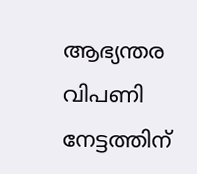ആഭ്യന്തര വിപണി നേട്ടത്തിന്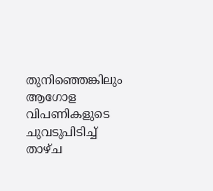തുനിഞ്ഞെങ്കിലും ആഗോള വിപണികളുടെ ചുവടുപിടിച്ച് താഴ്ച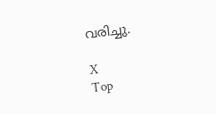വരിച്ചു.

X
Top